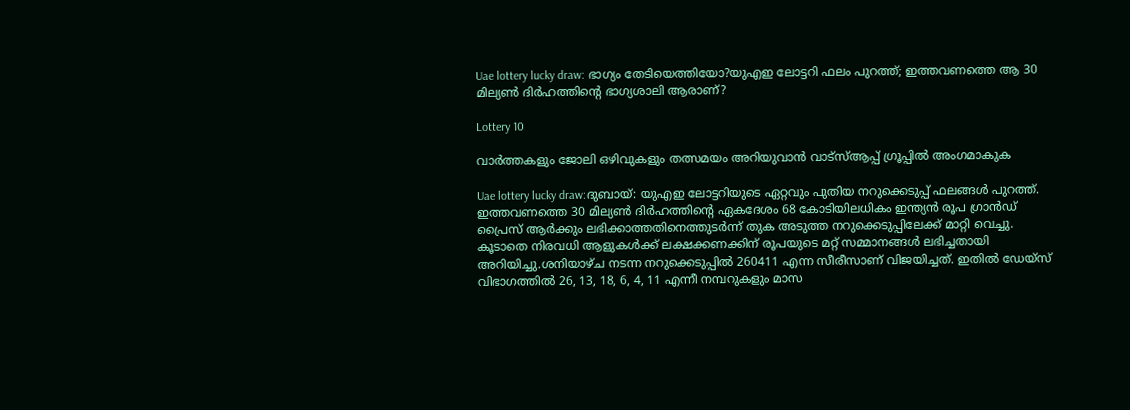Uae lottery lucky draw: ഭാഗ്യം തേടിയെത്തിയോ?യുഎഇ ലോട്ടറി ഫലം പുറത്ത്; ഇത്തവണത്തെ ആ 30 മില്യൺ ദിർഹത്തിന്റെ ഭാഗ്യശാലി ആരാണ്?

Lottery 10

വാർത്തകളും ജോലി ഒഴിവുകളും തത്സമയം അറിയുവാൻ വാട്സ്ആപ്പ് ഗ്രൂപ്പിൽ അംഗമാകുക

Uae lottery lucky draw:ദുബായ്: യുഎഇ ലോട്ടറിയുടെ ഏറ്റവും പുതിയ നറുക്കെടുപ്പ് ഫലങ്ങൾ പുറത്ത്. ഇത്തവണത്തെ 30 മില്യൺ ദിർഹത്തിന്റെ ഏകദേശം 68 കോടിയിലധികം ഇന്ത്യൻ രൂപ ഗ്രാൻഡ് പ്രൈസ് ആർക്കും ലഭിക്കാത്തതിനെത്തുടർന്ന് തുക അടുത്ത നറുക്കെടുപ്പിലേക്ക് മാറ്റി വെച്ചു. കൂടാതെ നിരവധി ആളുകൾക്ക് ലക്ഷക്കണക്കിന് രൂപയുടെ മറ്റ് സമ്മാനങ്ങൾ ലഭിച്ചതായി അറിയിച്ചു.ശനിയാഴ്ച നടന്ന നറുക്കെടുപ്പിൽ 260411 എന്ന സീരീസാണ് വിജയിച്ചത്. ഇതിൽ ഡേയ്സ് വിഭാഗത്തിൽ 26, 13, 18, 6, 4, 11 എന്നീ നമ്പറുകളും മാസ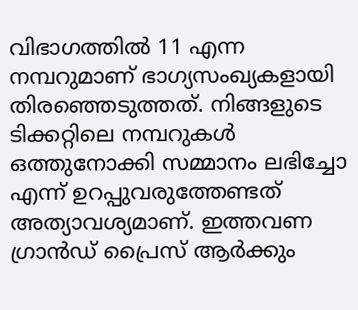വിഭാഗത്തിൽ 11 എന്ന നമ്പറുമാണ് ഭാഗ്യസംഖ്യകളായി തിരഞ്ഞെടുത്തത്. നിങ്ങളുടെ ടിക്കറ്റിലെ നമ്പറുകൾ ഒത്തുനോക്കി സമ്മാനം ലഭിച്ചോ എന്ന് ഉറപ്പുവരുത്തേണ്ടത് അത്യാവശ്യമാണ്. ഇത്തവണ ഗ്രാൻഡ് പ്രൈസ് ആർക്കും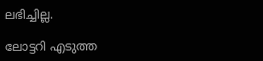ലഭിച്ചില്ല.

ലോട്ടറി എടുത്ത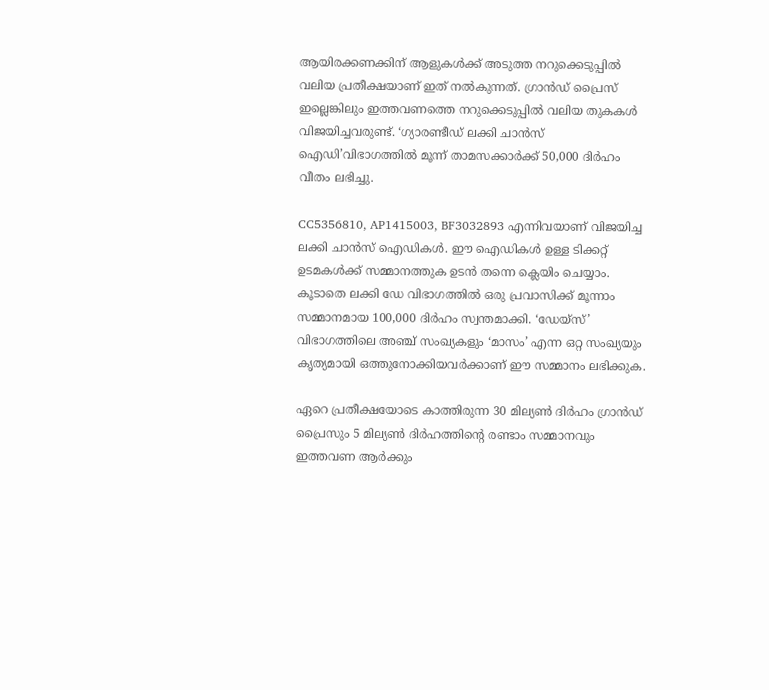ആയിരക്കണക്കിന് ആളുകൾക്ക് അടുത്ത നറുക്കെടുപ്പിൽ വലിയ പ്രതീക്ഷയാണ് ഇത് നൽകുന്നത്. ഗ്രാൻഡ് പ്രൈസ് ഇല്ലെങ്കിലും ഇത്തവണത്തെ നറുക്കെടുപ്പിൽ വലിയ തുകകൾ വിജയിച്ചവരുണ്ട്. ‘ഗ്യാരണ്ടീഡ് ലക്കി ചാൻസ് ഐഡി’വിഭാഗത്തിൽ മൂന്ന് താമസക്കാർക്ക് 50,000 ദിർഹം വീതം ലഭിച്ചു.

CC5356810, AP1415003, BF3032893 എന്നിവയാണ് വിജയിച്ച ലക്കി ചാൻസ് ഐഡികൾ. ഈ ഐഡികൾ ഉള്ള ടിക്കറ്റ് ഉടമകൾക്ക് സമ്മാനത്തുക ഉടൻ തന്നെ ക്ലെയിം ചെയ്യാം. കൂടാതെ ലക്കി ഡേ വിഭാഗത്തിൽ ഒരു പ്രവാസിക്ക് മൂന്നാം സമ്മാനമായ 100,000 ദിർഹം സ്വന്തമാക്കി. ‘ഡേയ്‌സ്’ വിഭാഗത്തിലെ അഞ്ച് സംഖ്യകളും ‘മാസം’ എന്ന ഒറ്റ സംഖ്യയും കൃത്യമായി ഒത്തുനോക്കിയവർക്കാണ് ഈ സമ്മാനം ലഭിക്കുക.

ഏറെ പ്രതീക്ഷയോടെ കാത്തിരുന്ന 30 മില്യൺ ദിർഹം ഗ്രാൻഡ് പ്രൈസും 5 മില്യൺ ദിർഹത്തിന്റെ രണ്ടാം സമ്മാനവും ഇത്തവണ ആർക്കും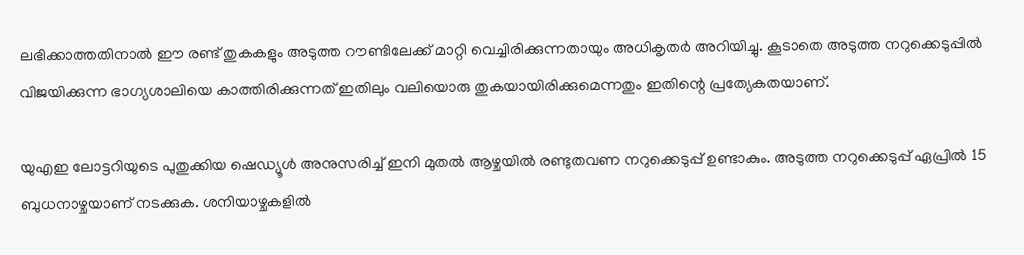ലഭിക്കാത്തതിനാൽ ഈ രണ്ട് തുകകളും അടുത്ത റൗണ്ടിലേക്ക് മാറ്റി വെച്ചിരിക്കുന്നതായും അധികൃതർ അറിയിച്ചു. കൂടാതെ അടുത്ത നറുക്കെടുപ്പിൽ വിജയിക്കുന്ന ഭാഗ്യശാലിയെ കാത്തിരിക്കുന്നത് ഇതിലും വലിയൊരു തുകയായിരിക്കുമെന്നതും ഇതിന്റെ പ്രത്യേകതയാണ്.

യുഎഇ ലോട്ടറിയുടെ പുതുക്കിയ ഷെഡ്യൂൾ അനുസരിച്ച് ഇനി മുതൽ ആഴ്ചയിൽ രണ്ടുതവണ നറുക്കെടുപ്പ് ഉണ്ടാകും. അടുത്ത നറുക്കെടുപ്പ് ഏപ്രിൽ 15 ബുധനാഴ്ചയാണ് നടക്കുക. ശനിയാഴ്ചകളിൽ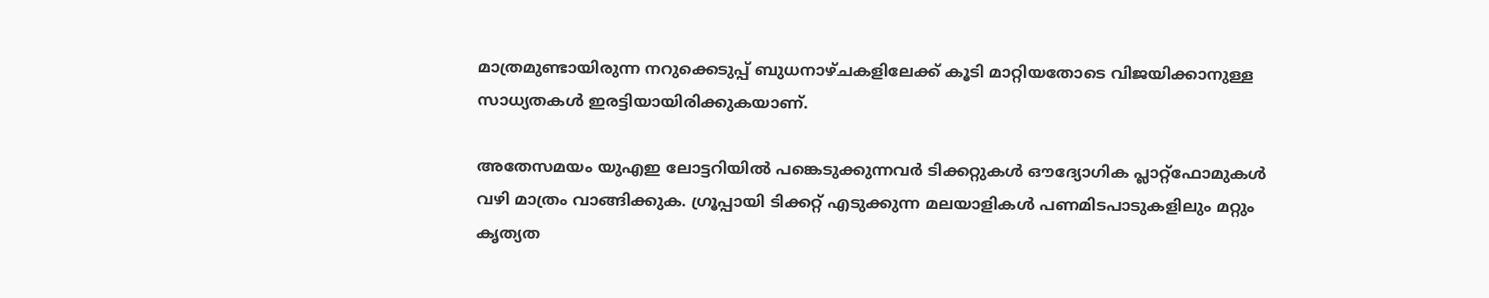മാത്രമുണ്ടായിരുന്ന നറുക്കെടുപ്പ് ബുധനാഴ്ചകളിലേക്ക് കൂടി മാറ്റിയതോടെ വിജയിക്കാനുള്ള സാധ്യതകൾ ഇരട്ടിയായിരിക്കുകയാണ്.

അതേസമയം യുഎഇ ലോട്ടറിയിൽ പങ്കെടുക്കുന്നവർ ടിക്കറ്റുകൾ ഔദ്യോഗിക പ്ലാറ്റ്‌ഫോമുകൾ വഴി മാത്രം വാങ്ങിക്കുക. ഗ്രൂപ്പായി ടിക്കറ്റ് എടുക്കുന്ന മലയാളികൾ പണമിടപാടുകളിലും മറ്റും കൃത്യത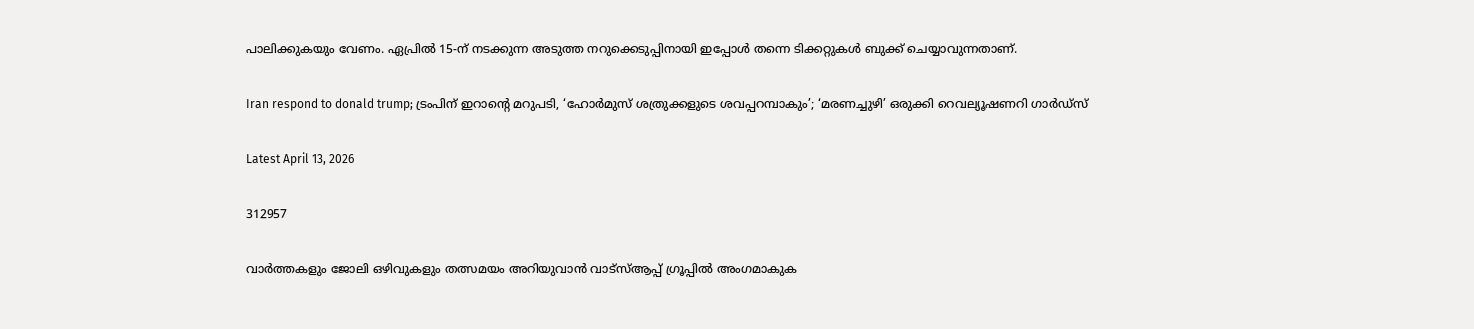പാലിക്കുകയും വേണം. ഏപ്രിൽ 15-ന് നടക്കുന്ന അടുത്ത നറുക്കെടുപ്പിനായി ഇപ്പോൾ തന്നെ ടിക്കറ്റുകൾ ബുക്ക് ചെയ്യാവുന്നതാണ്.

Iran respond to donald trump; ട്രംപിന് ഇറാന്റെ മറുപടി, ‘ഹോർമുസ് ശത്രുക്കളുടെ ശവപ്പറമ്പാകും’; ‘മരണച്ചുഴി’ ഒരുക്കി റെവല്യൂഷണറി ഗാർഡ്‌സ്

Latest April 13, 2026

312957

വാർത്തകളും ജോലി ഒഴിവുകളും തത്സമയം അറിയുവാൻ വാട്സ്ആപ്പ് ഗ്രൂപ്പിൽ അംഗമാകുക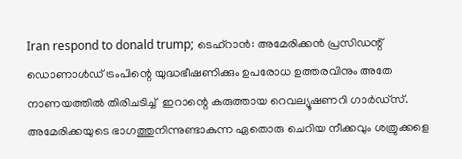Iran respond to donald trump; ടെഹ്‌റാൻ: അമേരിക്കൻ പ്രസിഡന്റ് ഡൊണാൾഡ് ട്രംപിന്റെ യുദ്ധഭീഷണിക്കും ഉപരോധ ഉത്തരവിനും അതേ നാണയത്തിൽ തിരിചടിച്ച്  ഇറാന്റെ കരുത്തായ റെവല്യൂഷണറി ഗാർഡ്‌സ്. അമേരിക്കയുടെ ഭാഗത്തുനിന്നുണ്ടാകുന്ന ഏതൊരു ചെറിയ നീക്കവും ശത്രുക്കളെ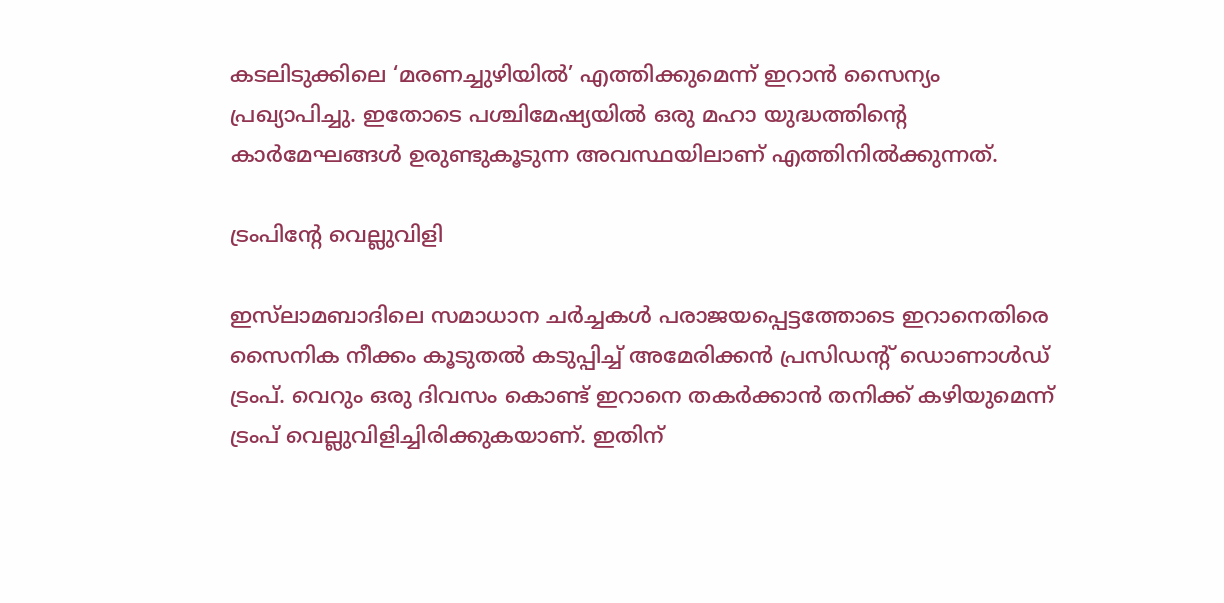കടലിടുക്കിലെ ‘മരണച്ചുഴിയിൽ’ എത്തിക്കുമെന്ന് ഇറാൻ സൈന്യം പ്രഖ്യാപിച്ചു. ഇതോടെ പശ്ചിമേഷ്യയിൽ ഒരു മഹാ യുദ്ധത്തിന്റെ കാർമേഘങ്ങൾ ഉരുണ്ടുകൂടുന്ന അവസ്ഥയിലാണ് എത്തിനിൽക്കുന്നത്.

ട്രംപിന്റേ വെല്ലുവിളി

ഇസ്‌ലാമബാദിലെ സമാധാന ചർച്ചകൾ പരാജയപ്പെട്ടത്തോടെ ഇറാനെതിരെ സൈനിക നീക്കം കൂടുതൽ കടുപ്പിച്ച് അമേരിക്കൻ പ്രസിഡന്റ് ഡൊണാൾഡ് ട്രംപ്. വെറും ഒരു ദിവസം കൊണ്ട് ഇറാനെ തകർക്കാൻ തനിക്ക് കഴിയുമെന്ന് ട്രംപ് വെല്ലുവിളിച്ചിരിക്കുകയാണ്. ഇതിന്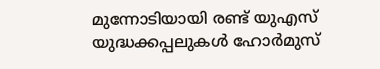മുന്നോടിയായി രണ്ട് യുഎസ് യുദ്ധക്കപ്പലുകൾ ഹോർമുസ്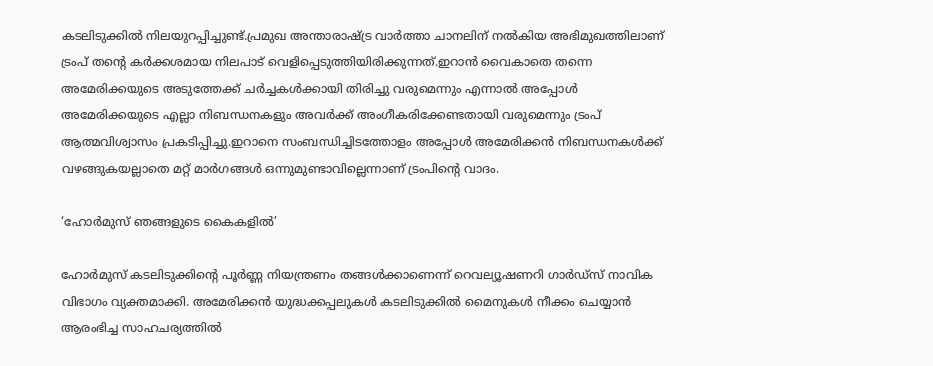കടലിടുക്കിൽ നിലയുറപ്പിച്ചുണ്ട്.പ്രമുഖ അന്താരാഷ്ട്ര വാർത്താ ചാനലിന് നൽകിയ അഭിമുഖത്തിലാണ് ട്രംപ് തന്റെ കർക്കശമായ നിലപാട് വെളിപ്പെടുത്തിയിരിക്കുന്നത്.ഇറാൻ വൈകാതെ തന്നെ അമേരിക്കയുടെ അടുത്തേക്ക് ചർച്ചകൾക്കായി തിരിച്ചു വരുമെന്നും എന്നാൽ അപ്പോൾ അമേരിക്കയുടെ എല്ലാ നിബന്ധനകളും അവർക്ക് അംഗീകരിക്കേണ്ടതായി വരുമെന്നും ട്രംപ് ആത്മവിശ്വാസം പ്രകടിപ്പിച്ചു.ഇറാനെ സംബന്ധിച്ചിടത്തോളം അപ്പോൾ അമേരിക്കൻ നിബന്ധനകൾക്ക് വഴങ്ങുകയല്ലാതെ മറ്റ് മാർഗങ്ങൾ ഒന്നുമുണ്ടാവില്ലെന്നാണ് ട്രംപിന്റെ വാദം.

‘ഹോർമുസ് ഞങ്ങളുടെ കൈകളിൽ’

ഹോർമുസ് കടലിടുക്കിന്റെ പൂർണ്ണ നിയന്ത്രണം തങ്ങൾക്കാണെന്ന് റെവല്യൂഷണറി ഗാർഡ്‌സ് നാവിക വിഭാഗം വ്യക്തമാക്കി. അമേരിക്കൻ യുദ്ധക്കപ്പലുകൾ കടലിടുക്കിൽ മൈനുകൾ നീക്കം ചെയ്യാൻ ആരംഭിച്ച സാഹചര്യത്തിൽ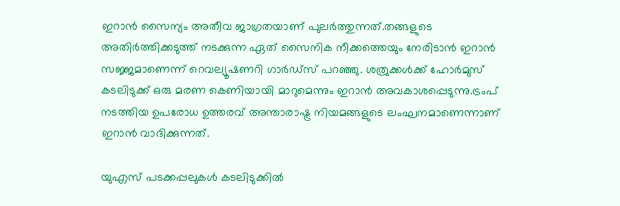ഇറാൻ സൈന്യം അതീവ ജാഗ്രതയാണ് പുലർത്തുന്നത്.തങ്ങളുടെ അതിർത്തിക്കടുത്ത് നടക്കുന്ന ഏത് സൈനിക നീക്കത്തെയും നേരിടാൻ ഇറാൻ സജ്ജമാണെന്ന് റെവല്യൂഷണറി ഗാർഡ്‌സ് പറഞ്ഞു. ശത്രുക്കൾക്ക് ഹോർമുസ് കടലിടുക്ക് ഒരു മരണ കെണിയായി മാറുമെന്നും ഇറാൻ അവകാശപ്പെടുന്നു.ട്രംപ് നടത്തിയ ഉപരോധ ഉത്തരവ് അന്താരാഷ്ട്ര നിയമങ്ങളുടെ ലംഘനമാണെന്നാണ് ഇറാൻ വാദിക്കുന്നത്.

യുഎസ് പടക്കപ്പലുകൾ കടലിടുക്കിൽ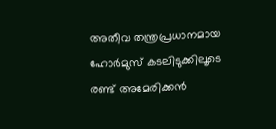അതീവ തന്ത്രപ്രധാനമായ ഹോർമുസ് കടലിടുക്കിലൂടെ രണ്ട് അമേരിക്കൻ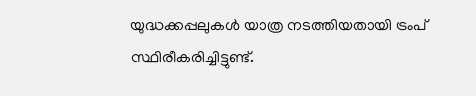യുദ്ധക്കപ്പലുകൾ യാത്ര നടത്തിയതായി ട്രംപ് സ്ഥിരീകരിച്ചിട്ടുണ്ട്.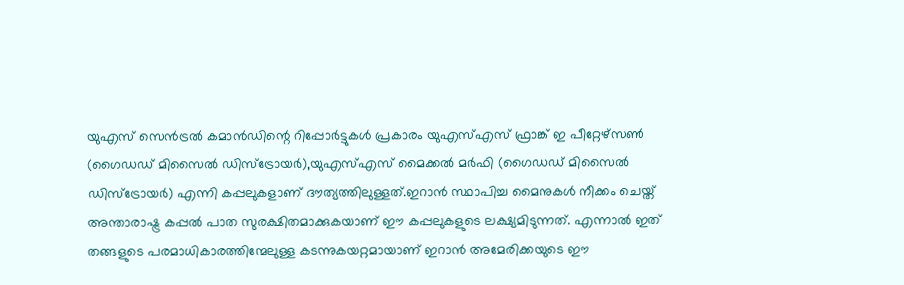യുഎസ് സെൻട്രൽ കമാൻഡിന്റെ റിപ്പോർട്ടുകൾ പ്രകാരം യുഎസ്എസ് ഫ്രാങ്ക് ഇ പീറ്റേഴ്സൺ (ഗൈഡഡ് മിസൈൽ ഡിസ്ട്രോയർ),യുഎസ്എസ് മൈക്കൽ മർഫി (ഗൈഡഡ് മിസൈൽ ഡിസ്ട്രോയർ) എന്നി കപ്പലുകളാണ് ദൗത്യത്തിലുള്ളത്.ഇറാൻ സ്ഥാപിച്ച മൈനുകൾ നീക്കം ചെയ്ത് അന്താരാഷ്ട്ര കപ്പൽ പാത സുരക്ഷിതമാക്കുകയാണ് ഈ കപ്പലുകളുടെ ലക്ഷ്യമിടുന്നത്. എന്നാൽ ഇത് തങ്ങളുടെ പരമാധികാരത്തിന്മേലുള്ള കടന്നുകയറ്റമായാണ് ഇറാൻ അമേരിക്കയുടെ ഈ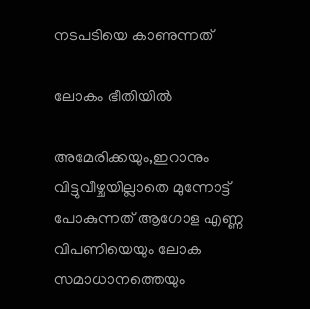നടപടിയെ കാണുന്നത്

ലോകം ഭീതിയിൽ

അമേരിക്കയും,ഇറാനും വിട്ടുവീഴ്ചയില്ലാതെ മുന്നോട്ട് പോകുന്നത് ആഗോള എണ്ണ വിപണിയെയും ലോക സമാധാനത്തെയും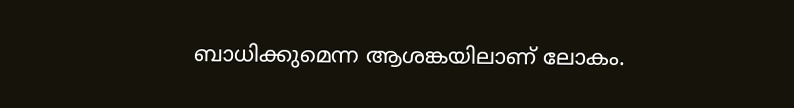ബാധിക്കുമെന്ന ആശങ്കയിലാണ് ലോകം.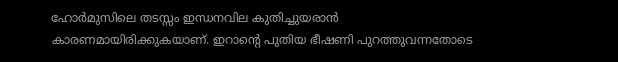ഹോർമുസിലെ തടസ്സം ഇന്ധനവില കുതിച്ചുയരാൻ കാരണമായിരിക്കുകയാണ്. ഇറാന്റെ പുതിയ ഭീഷണി പുറത്തുവന്നതോടെ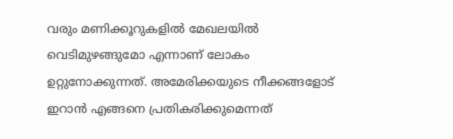വരും മണിക്കൂറുകളിൽ മേഖലയിൽ വെടിമുഴങ്ങുമോ എന്നാണ് ലോകം ഉറ്റുനോക്കുന്നത്. അമേരിക്കയുടെ നീക്കങ്ങളോട് ഇറാൻ എങ്ങനെ പ്രതികരിക്കുമെന്നത്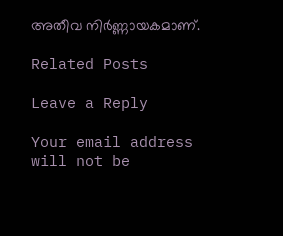അതീവ നിർണ്ണായകമാണ്.

Related Posts

Leave a Reply

Your email address will not be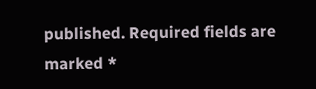published. Required fields are marked *